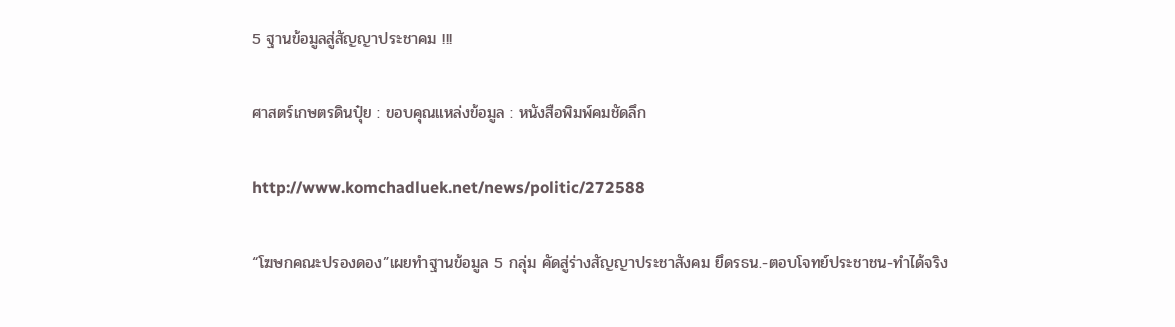5 ฐานข้อมูลสู่สัญญาประชาคม !!!

ศาสตร์เกษตรดินปุ๋ย : ขอบคุณแหล่งข้อมูล : หนังสือพิมพ์คมชัดลึก

http://www.komchadluek.net/news/politic/272588

“โฆษกคณะปรองดอง”เผยทำฐานข้อมูล 5 กลุ่ม คัดสู่ร่างสัญญาประชาสังคม ยึดรธน.-ตอบโจทย์ประชาชน-ทำได้จริง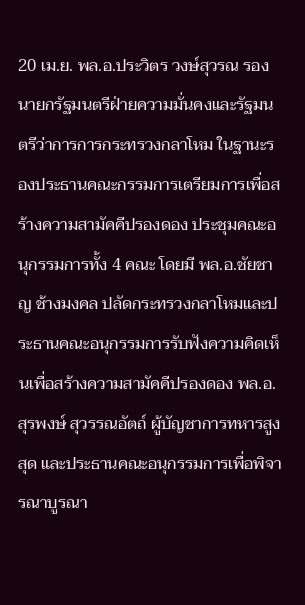20 เม.ย. พล.อ.ประวิตร วงษ์สุวรณ รองนายกรัฐมนตรีฝ่ายความมั่นคงและรัฐมนตรีว่าการการกระทรวงกลาโหม ในฐานะรองประธานคณะกรรมการเตรียมการเพื่อสร้างความสามัคคีปรองดอง ประชุมคณะอนุกรรมการทั้ง 4 คณะ โดยมี พล.อ.ชัยชาญ ช้างมงคล ปลัดกระทรวงกลาโหมและประธานคณะอนุกรรมการรับฟังความคิดเห็นเพื่อสร้างความสามัคคีปรองดอง พล.อ.สุรพงษ์ สุวรรณอัตถ์ ผู้บัญชาการทหารสูงสุด และประธานคณะอนุกรรมการเพื่อพิจารณาบูรณา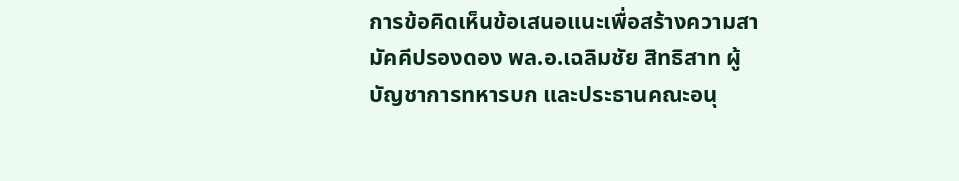การข้อคิดเห็นข้อเสนอแนะเพื่อสร้างความสามัคคีปรองดอง พล.อ.เฉลิมชัย สิทธิสาท ผู้บัญชาการทหารบก และประธานคณะอนุ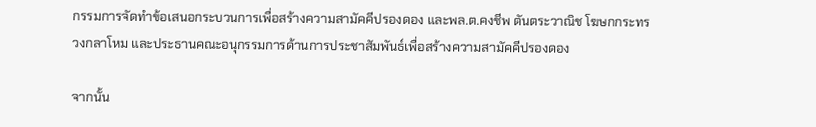กรรมการจัดทำข้อเสนอกระบวนการเพื่อสร้างความสามัคคีปรองดอง และพล.ต.คงชีพ ตันตระวาณิช โฆษกกระทรวงกลาโหม และประธานคณะอนุกรรมการด้านการประชาสัมพันธ์เพื่อสร้างความสามัคคีปรองดอง

จากนั้น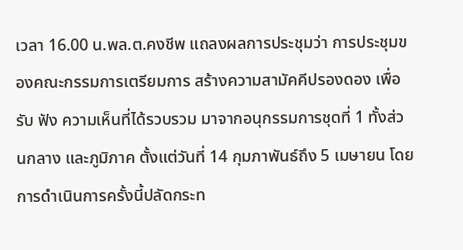เวลา 16.00 น.พล.ต.คงชีพ แถลงผลการประชุมว่า การประชุมของคณะกรรมการเตรียมการ สร้างความสามัคคีปรองดอง เพื่อรับ ฟัง ความเห็นที่ได้รวบรวม มาจากอนุกรรมการชุดที่ 1 ทั้งส่วนกลาง และภูมิภาค ตั้งแต่วันที่ 14 กุมภาพันธ์ถึง 5 เมษายน โดยการดำเนินการครั้งนี้ปลัดกระท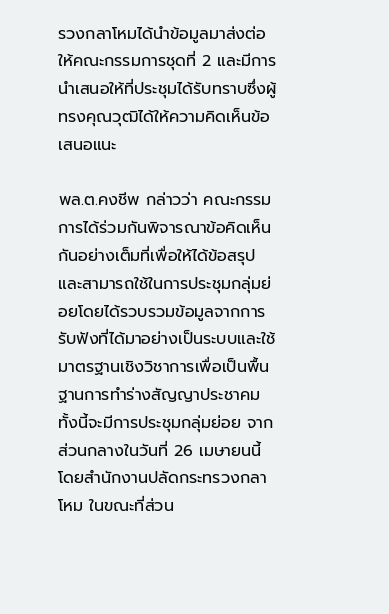รวงกลาโหมได้นำข้อมูลมาส่งต่อให้คณะกรรมการชุดที่ 2 และมีการนำเสนอให้ที่ประชุมได้รับทราบซึ่งผู้ทรงคุณวุฒิได้ให้ความคิดเห็นข้อเสนอแนะ

พล.ต.คงชีพ กล่าวว่า คณะกรรมการได้ร่วมกันพิจารณาข้อคิดเห็นกันอย่างเต็มที่เพื่อให้ได้ข้อสรุปและสามารถใช้ในการประชุมกลุ่มย่อยโดยได้รวบรวมข้อมูลจากการรับฟังที่ได้มาอย่างเป็นระบบและใช้มาตรฐานเชิงวิชาการเพื่อเป็นพื้นฐานการทำร่างสัญญาประชาคม ทั้งนี้จะมีการประชุมกลุ่มย่อย จากส่วนกลางในวันที่ 26 เมษายนนี้ โดยสำนักงานปลัดกระทรวงกลาโหม ในขณะที่ส่วน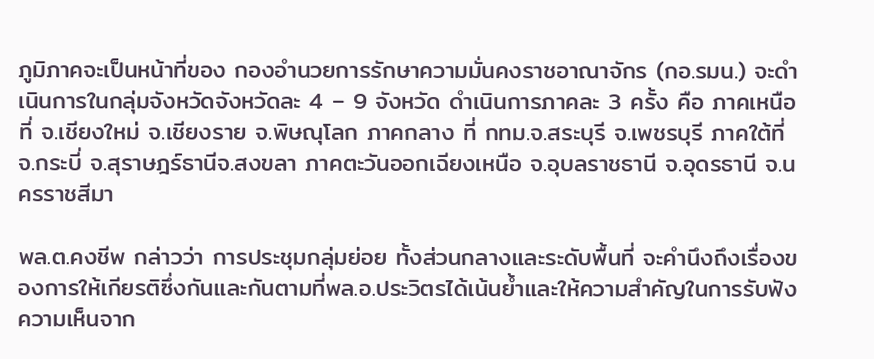ภูมิภาคจะเป็นหน้าที่ของ กองอำนวยการรักษาความมั่นคงราชอาณาจักร (กอ.รมน.) จะดำเนินการในกลุ่มจังหวัดจังหวัดละ 4 – 9 จังหวัด ดำเนินการภาคละ 3 ครั้ง คือ ภาคเหนือ ที่ จ.เชียงใหม่ จ.เชียงราย จ.พิษณุโลก ภาคกลาง ที่ กทม.จ.สระบุรี จ.เพชรบุรี ภาคใต้ที่ จ.กระบี่ จ.สุราษฎร์ธานีจ.สงขลา ภาคตะวันออกเฉียงเหนือ จ.อุบลราชธานี จ.อุดรธานี จ.นครราชสีมา

พล.ต.คงชีพ กล่าวว่า การประชุมกลุ่มย่อย ทั้งส่วนกลางและระดับพื้นที่ จะคำนึงถึงเรื่องของการให้เกียรติซึ่งกันและกันตามที่พล.อ.ประวิตรได้เน้นย้ำและให้ความสำคัญในการรับฟังความเห็นจาก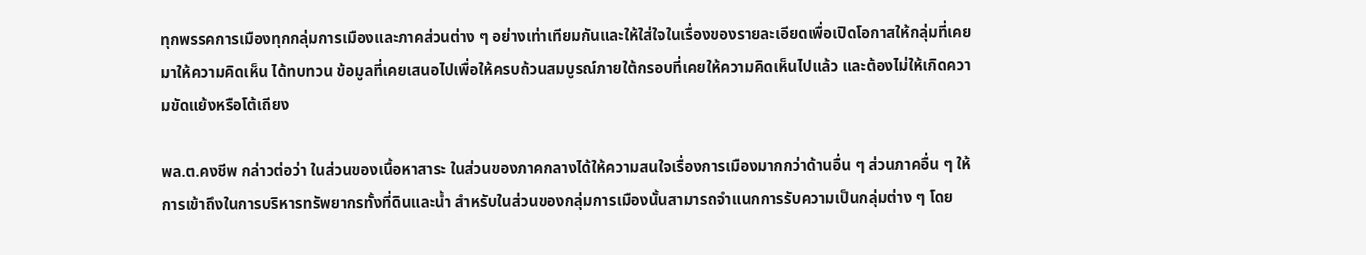ทุกพรรคการเมืองทุกกลุ่มการเมืองและภาคส่วนต่าง ๆ อย่างเท่าเทียมกันและให้ใส่ใจในเรื่องของรายละเอียดเพื่อเปิดโอกาสให้กลุ่มที่เคยมาให้ความคิดเห็น ได้ทบทวน ข้อมูลที่เคยเสนอไปเพื่อให้ครบถ้วนสมบูรณ์ภายใต้กรอบที่เคยให้ความคิดเห็นไปแล้ว และต้องไม่ให้เกิดความขัดแย้งหรือโต้เถียง

พล.ต.คงชีพ กล่าวต่อว่า ในส่วนของเนื้อหาสาระ ในส่วนของภาคกลางได้ให้ความสนใจเรื่องการเมืองมากกว่าด้านอื่น ๆ ส่วนภาคอื่น ๆ ให้การเข้าถึงในการบริหารทรัพยากรทั้งที่ดินและน้ำ สำหรับในส่วนของกลุ่มการเมืองนั้นสามารถจำแนกการรับความเป็นกลุ่มต่าง ๆ โดย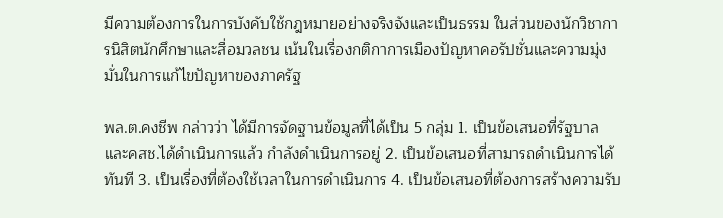มีความต้องการในการบังคับใช้กฎหมายอย่างจริงจังและเป็นธรรม ในส่วนของนักวิชาการนิสิตนักศึกษาและสื่อมวลชน เน้นในเรื่องกติกาการเมืองปัญหาคอรัปชั่นและความมุ่งมั่นในการแก้ไขปัญหาของภาครัฐ

พล.ต.คงชีพ กล่าวว่า ได้มีการจัดฐานข้อมูลที่ได้เป็น 5 กลุ่ม 1. เป็นข้อเสนอที่รัฐบาลและคสช.ได้ดำเนินการแล้ว กำลังดำเนินการอยู่ 2. เป็นข้อเสนอที่สามารถดำเนินการได้ทันที 3. เป็นเรื่องที่ต้องใช้เวลาในการดำเนินการ 4. เป็นข้อเสนอที่ต้องการสร้างความรับ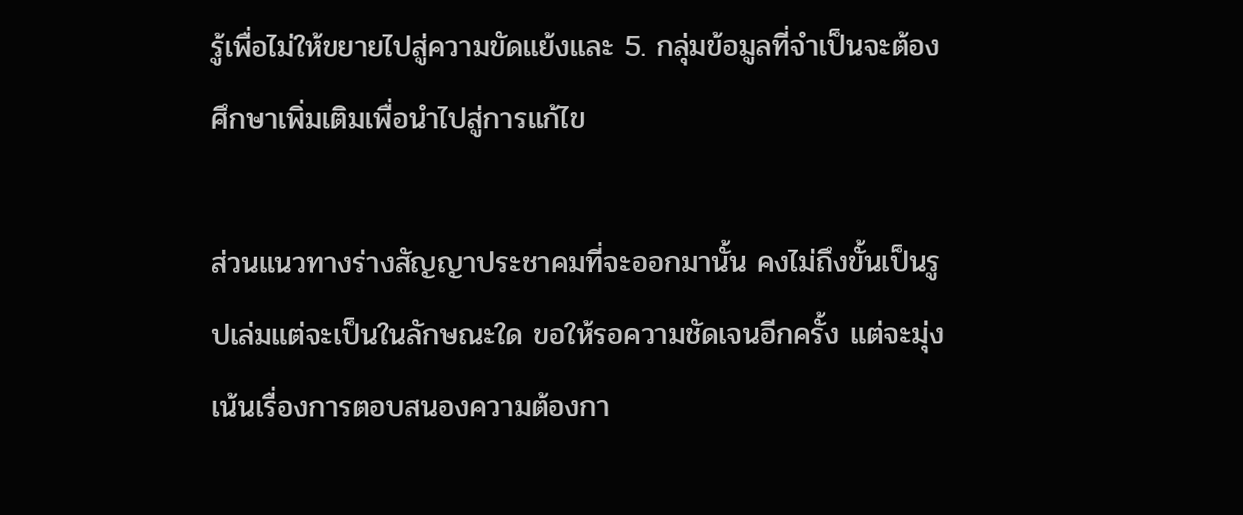รู้เพื่อไม่ให้ขยายไปสู่ความขัดแย้งและ 5. กลุ่มข้อมูลที่จำเป็นจะต้องศึกษาเพิ่มเติมเพื่อนำไปสู่การแก้ไข

ส่วนแนวทางร่างสัญญาประชาคมที่จะออกมานั้น คงไม่ถึงขั้นเป็นรูปเล่มแต่จะเป็นในลักษณะใด ขอให้รอความชัดเจนอีกครั้ง แต่จะมุ่งเน้นเรื่องการตอบสนองความต้องกา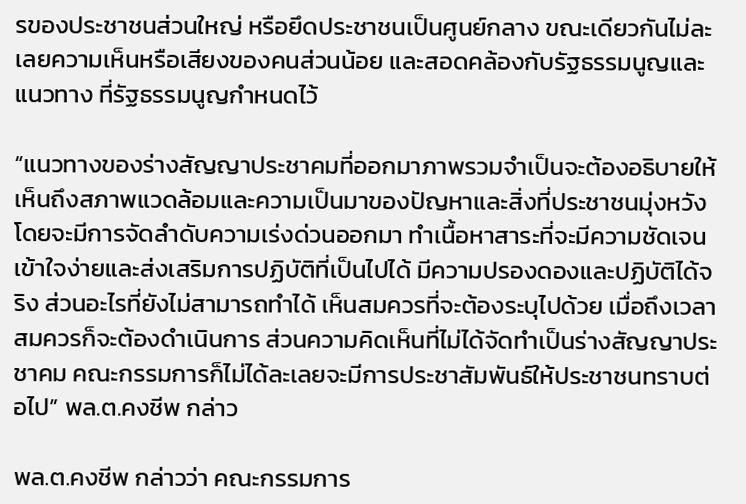รของประชาชนส่วนใหญ่ หรือยึดประชาชนเป็นศูนย์กลาง ขณะเดียวกันไม่ละเลยความเห็นหรือเสียงของคนส่วนน้อย และสอดคล้องกับรัฐธรรมนูญและแนวทาง ที่รัฐธรรมนูญกำหนดไว้

“แนวทางของร่างสัญญาประชาคมที่ออกมาภาพรวมจำเป็นจะต้องอธิบายให้เห็นถึงสภาพแวดล้อมและความเป็นมาของปัญหาและสิ่งที่ประชาชนมุ่งหวังโดยจะมีการจัดลำดับความเร่งด่วนออกมา ทำเนื้อหาสาระที่จะมีความชัดเจนเข้าใจง่ายและส่งเสริมการปฏิบัติที่เป็นไปได้ มีความปรองดองและปฏิบัติได้จริง ส่วนอะไรที่ยังไม่สามารถทำได้ เห็นสมควรที่จะต้องระบุไปด้วย เมื่อถึงเวลาสมควรก็จะต้องดำเนินการ ส่วนความคิดเห็นที่ไม่ได้จัดทำเป็นร่างสัญญาประชาคม คณะกรรมการก็ไม่ได้ละเลยจะมีการประชาสัมพันธ์ให้ประชาชนทราบต่อไป” พล.ต.คงชีพ กล่าว

พล.ต.คงชีพ กล่าวว่า คณะกรรมการ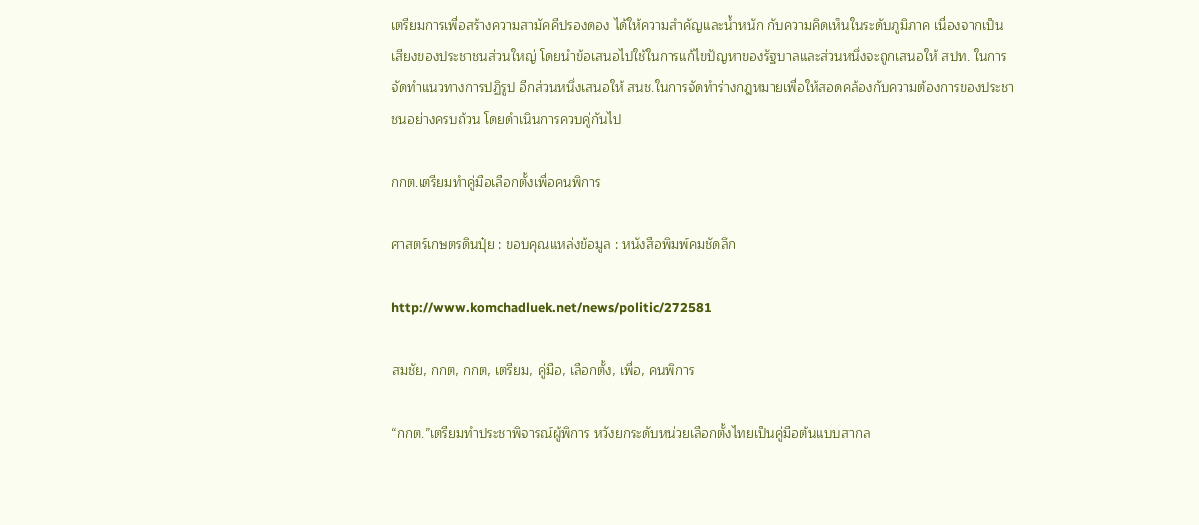เตรียมการเพื่อสร้างความสามัคคีปรองดอง ได้ให้ความสำคัญและน้ำหนัก กับความคิดเห็นในระดับภูมิภาค เนื่องจากเป็นเสียงของประชาชนส่วนใหญ่ โดยนำข้อเสนอไปใช้ในการแก้ไขปัญหาของรัฐบาลและส่วนหนึ่งจะถูกเสนอให้ สปท. ในการจัดทำแนวทางการปฏิรูป อีกส่วนหนึ่งเสนอให้ สนช.ในการจัดทำร่างกฎหมายเพื่อให้สอดคล้องกับความต้องการของประชาชนอย่างครบถ้วน โดยดำเนินการควบคู่กันไป

กกต.เตรียมทำคู่มือเลือกตั้งเพื่อคนพิการ

ศาสตร์เกษตรดินปุ๋ย : ขอบคุณแหล่งข้อมูล : หนังสือพิมพ์คมชัดลึก

http://www.komchadluek.net/news/politic/272581

สมชัย, กกต, กกต, เตรียม, คู่มือ, เลือกตั้ง, เพื่อ, คนพิการ

“กกต.”เตรียมทำประชาพิจารณ์ผู้พิการ หวังยกระดับหน่วยเลือกตั้งไทยเป็นคู่มือต้นแบบสากล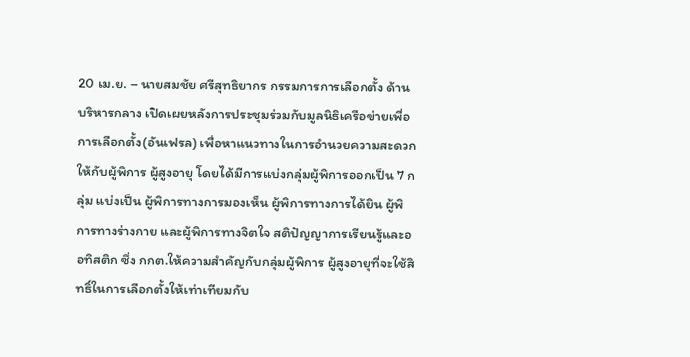20 เม.ย. – นายสมชัย ศรีสุทธิยากร กรรมการการเลือกตั้ง ด้านบริหารกลาง เปิดเผยหลังการประชุมร่วมกับมูลนิธิเครือข่ายเพื่อการเลือกตั้ง(อันเฟรล) เพื่อหาแนวทางในการอำนวยความสะดวกให้กับผู้พิการ ผู้สูงอายุ โดยได้มีการแบ่งกลุ่มผู้พิการออกเป็น 7 กลุ่ม แบ่งเป็น ผู้พิการทางการมองเห็น ผู้พิการทางการได้ยิน ผู้พิการทางร่างกาย และผู้พิการทางจิตใจ สติปัญญาการเรียนรู้และออทิสติก ซึ่ง กกต.ให้ความสำคัญกับกลุ่มผู้พิการ ผู้สูงอายุที่จะใช้สิทธิ์ในการเลือกตั้งให้เท่าเทียมกับ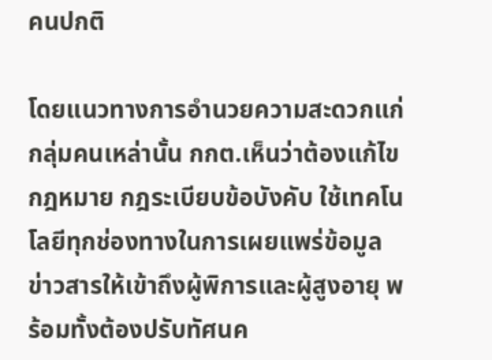คนปกติ

โดยแนวทางการอำนวยความสะดวกแก่กลุ่มคนเหล่านั้น กกต.เห็นว่าต้องแก้ไขกฎหมาย กฎระเบียบข้อบังคับ ใช้เทคโนโลยีทุกช่องทางในการเผยแพร่ข้อมูลข่าวสารให้เข้าถึงผู้พิการและผู้สูงอายุ พร้อมทั้งต้องปรับทัศนค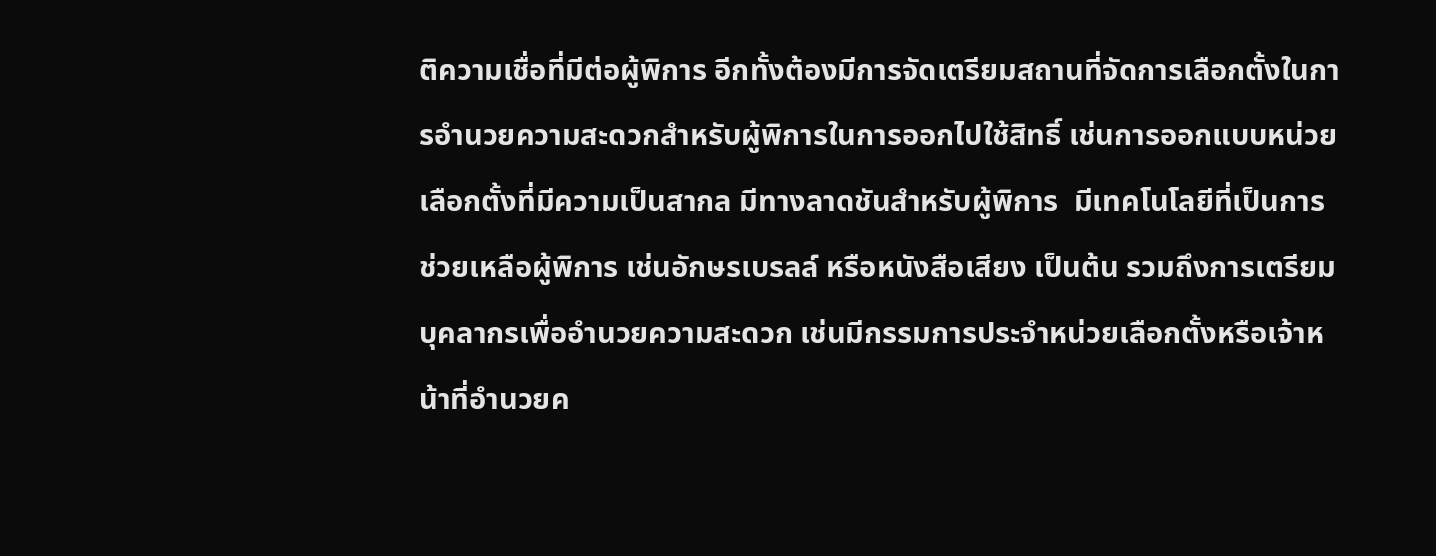ติความเชื่อที่มีต่อผู้พิการ อีกทั้งต้องมีการจัดเตรียมสถานที่จัดการเลือกตั้งในการอำนวยความสะดวกสำหรับผู้พิการในการออกไปใช้สิทธิ์ เช่นการออกแบบหน่วยเลือกตั้งที่มีความเป็นสากล มีทางลาดชันสำหรับผู้พิการ  มีเทคโนโลยีที่เป็นการช่วยเหลือผู้พิการ เช่นอักษรเบรลล์ หรือหนังสือเสียง เป็นต้น รวมถึงการเตรียมบุคลากรเพื่ออำนวยความสะดวก เช่นมีกรรมการประจำหน่วยเลือกตั้งหรือเจ้าหน้าที่อำนวยค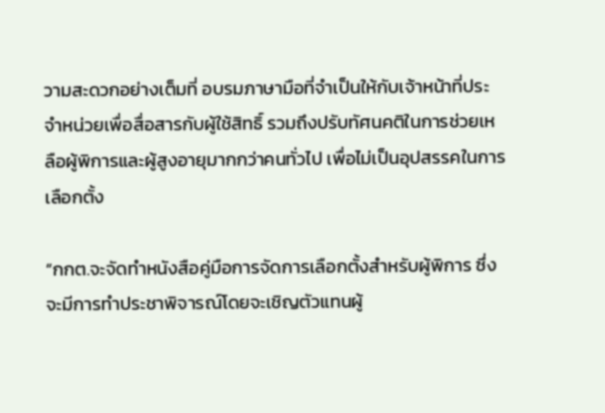วามสะดวกอย่างเต็มที่ อบรมภาษามือที่จำเป็นให้กับเจ้าหน้าที่ประจำหน่วยเพื่อสื่อสารกับผู้ใช้สิทธิ์ รวมถึงปรับทัศนคติในการช่วยเหลือผู้พิการและผู้สูงอายุมากกว่าคนทั่วไป เพื่อไม่เป็นอุปสรรคในการเลือกตั้ง

“กกต.จะจัดทำหนังสือคู่มือการจัดการเลือกตั้งสำหรับผู้พิการ ซึ่งจะมีการทำประชาพิจารณ์โดยจะเชิญตัวแทนผู้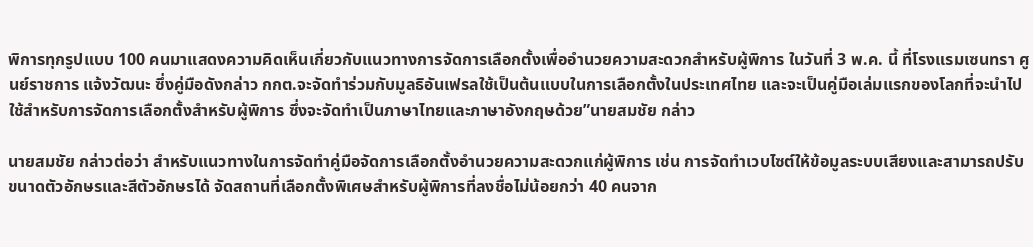พิการทุกรูปแบบ 100 คนมาแสดงความคิดเห็นเกี่ยวกับแนวทางการจัดการเลือกตั้งเพื่ออำนวยความสะดวกสำหรับผู้พิการ ในวันที่ 3 พ.ค. นี้ ที่โรงแรมเซนทรา ศูนย์ราชการ แจ้งวัฒนะ ซึ่งคู่มือดังกล่าว กกต.จะจัดทำร่วมกับมูลธิอันเฟรลใช้เป็นต้นแบบในการเลือกตั้งในประเทศไทย และจะเป็นคู่มือเล่มแรกของโลกที่จะนำไปใช้สำหรับการจัดการเลือกตั้งสำหรับผู้พิการ ซึ่งจะจัดทำเป็นภาษาไทยและภาษาอังกฤษด้วย”นายสมชัย กล่าว

นายสมชัย กล่าวต่อว่า สำหรับแนวทางในการจัดทำคู่มือจัดการเลือกตั้งอำนวยความสะดวกแก่ผู้พิการ เช่น การจัดทำเวบไซต์ให้ข้อมูลระบบเสียงและสามารถปรับขนาดตัวอักษรและสีตัวอักษรได้ จัดสถานที่เลือกตั้งพิเศษสำหรับผู้พิการที่ลงชื่อไม่น้อยกว่า 40 คนจาก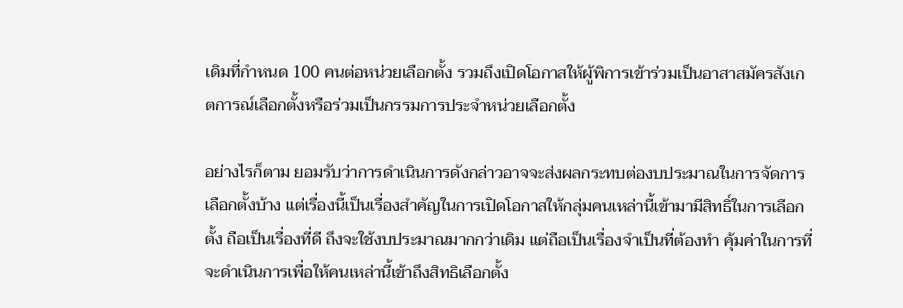เดิมที่กำหนด 100 คนต่อหน่วยเลือกตั้ง รวมถึงเปิดโอกาสให้ผู้พิการเข้าร่วมเป็นอาสาสมัครสังเกตการณ์เลือกตั้งหรือร่วมเป็นกรรมการประจำหน่วยเลือกตั้ง

อย่างไรก็ตาม ยอมรับว่าการดำเนินการดังกล่าวอาจจะส่งผลกระทบต่องบประมาณในการจัดการเลือกตั้งบ้าง แต่เรื่องนี้เป็นเรื่องสำคัญในการเปิดโอกาสให้กลุ่มคนเหล่านี้เข้ามามีสิทธิ์ในการเลือกตั้ง ถือเป็นเรื่องที่ดี ถึงจะใช้งบประมาณมากกว่าเดิม แต่ถือเป็นเรื่องจำเป็นที่ต้องทำ คุ้มค่าในการที่จะดำเนินการเพื่อให้คนเหล่านี้เข้าถึงสิทธิเลือกตั้ง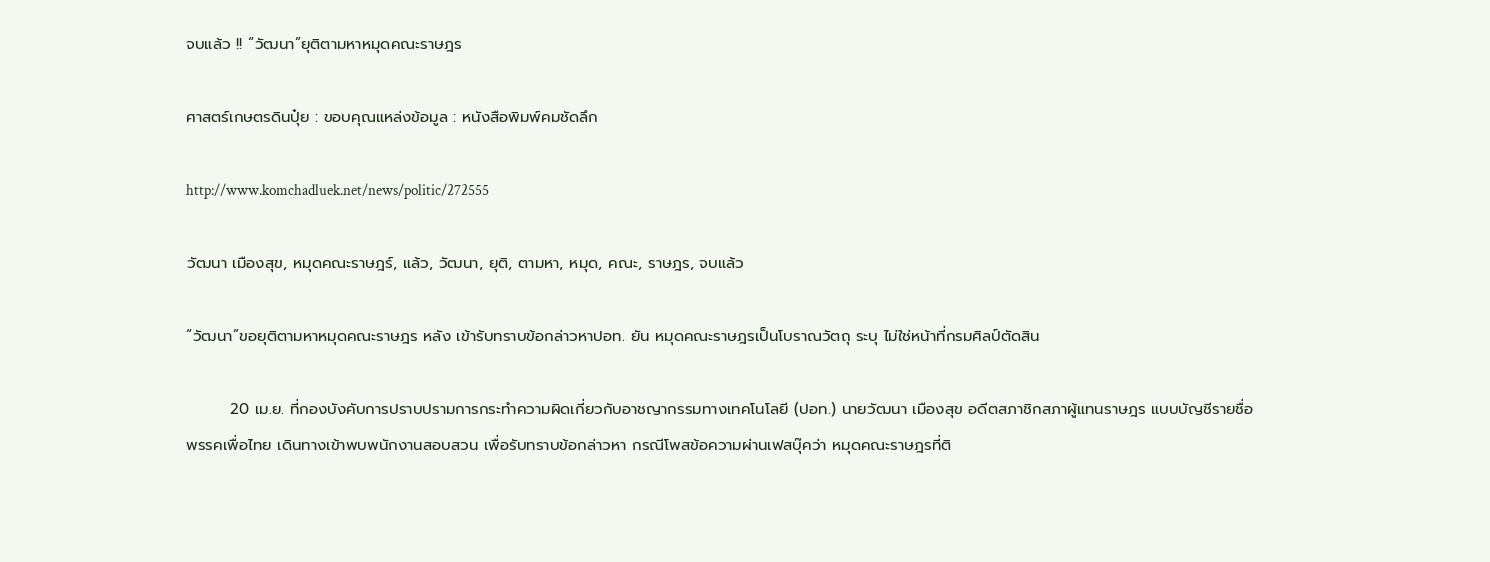จบแล้ว !! “วัฒนา”ยุติตามหาหมุดคณะราษฎร

ศาสตร์เกษตรดินปุ๋ย : ขอบคุณแหล่งข้อมูล : หนังสือพิมพ์คมชัดลึก

http://www.komchadluek.net/news/politic/272555

วัฒนา เมืองสุข, หมุดคณะราษฎร์, แล้ว, วัฒนา, ยุติ, ตามหา, หมุด, คณะ, ราษฎร, จบแล้ว

“วัฒนา”ขอยุติตามหาหมุดคณะราษฎร หลัง เข้ารับทราบข้อกล่าวหาปอท. ยัน หมุดคณะราษฎรเป็นโบราณวัตถุ ระบุ ไม่ใช่หน้าที่กรมศิลป์ตัดสิน

        20 เม.ย. ที่กองบังคับการปราบปรามการกระทำความผิดเกี่ยวกับอาชญากรรมทางเทคโนโลยี (ปอท.) นายวัฒนา เมืองสุข อดีตสภาชิกสภาผู้แทนราษฎร แบบบัญชีรายชื่อ พรรคเพื่อไทย เดินทางเข้าพบพนักงานสอบสวน เพื่อรับทราบข้อกล่าวหา กรณีโพสข้อความผ่านเฟสบุ๊คว่า หมุดคณะราษฎรที่ติ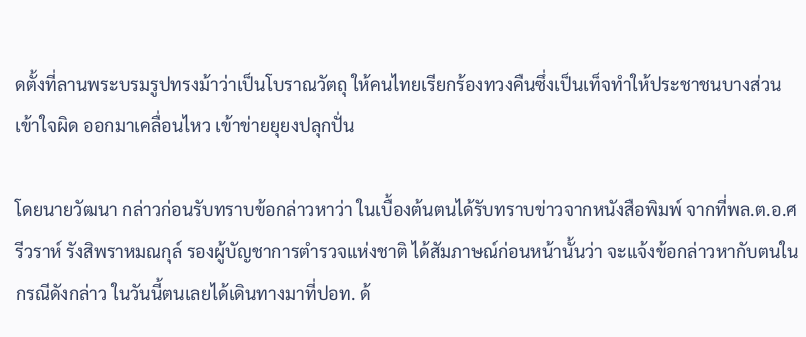ดตั้งที่ลานพระบรมรูปทรงม้าว่าเป็นโบราณวัตถุ ให้คนไทยเรียกร้องทวงคืนซึ่งเป็นเท็จทำให้ประชาชนบางส่วนเข้าใจผิด ออกมาเคลื่อนไหว เข้าข่ายยุยงปลุกปั่น

โดยนายวัฒนา กล่าวก่อนรับทราบข้อกล่าวหาว่า ในเบื้องต้นตนได้รับทราบข่าวจากหนังสือพิมพ์ จากที่พล.ต.อ.ศรีวราห์ รังสิพราหมณกุล์ รองผู้บัญชาการตำรวจแห่งชาติ ได้สัมภาษณ์ก่อนหน้านั้นว่า จะแจ้งข้อกล่าวหากับตนในกรณีดังกล่าว ในวันนี้ตนเลยได้เดินทางมาที่ปอท. ด้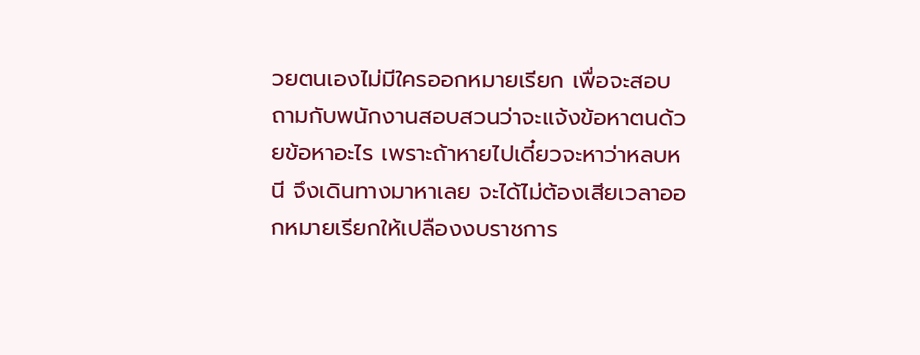วยตนเองไม่มีใครออกหมายเรียก เพื่อจะสอบถามกับพนักงานสอบสวนว่าจะแจ้งข้อหาตนด้วยข้อหาอะไร เพราะถ้าหายไปเดี๋ยวจะหาว่าหลบหนี จึงเดินทางมาหาเลย จะได้ไม่ต้องเสียเวลาออกหมายเรียกให้เปลืองงบราชการ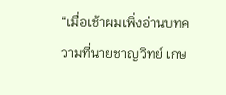“เมื่อเช้าผมเพิ่งอ่านบทความที่นายชาญวิทย์ เกษ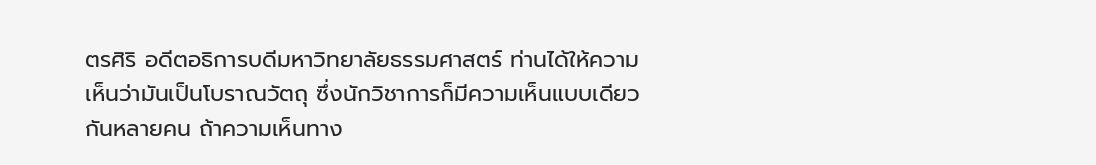ตรศิริ อดีตอธิการบดีมหาวิทยาลัยธรรมศาสตร์ ท่านได้ให้ความเห็นว่ามันเป็นโบราณวัตถุ ซึ่งนักวิชาการก็มีความเห็นแบบเดียวกันหลายคน ถ้าความเห็นทาง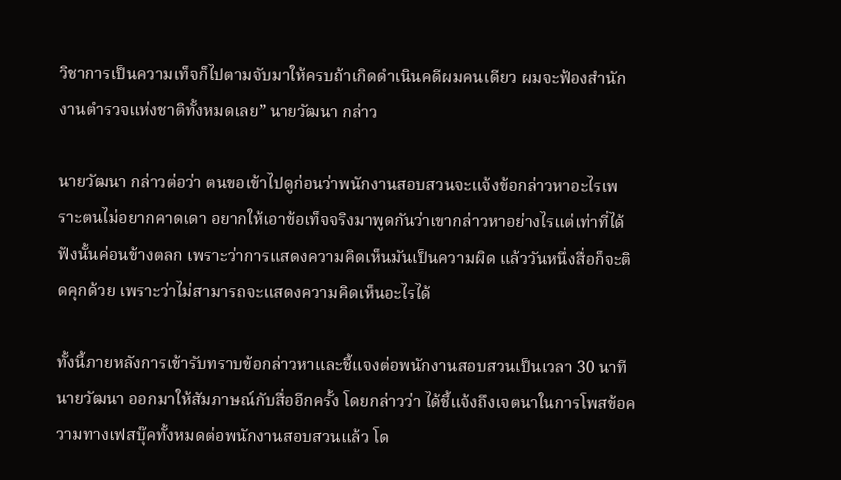วิชาการเป็นความเท็จก็ไปตามจับมาให้ครบถ้าเกิดดำเนินคดีผมคนเดียว ผมจะฟ้องสำนักงานตำรวจแห่งชาติทั้งหมดเลย” นายวัฒนา กล่าว

นายวัฒนา กล่าวต่อว่า ตนขอเข้าไปดูก่อนว่าพนักงานสอบสวนจะแจ้งข้อกล่าวหาอะไรเพราะตนไม่อยากคาดเดา อยากให้เอาข้อเท็จจริงมาพูดกันว่าเขากล่าวหาอย่างไรแต่เท่าที่ได้ฟังนั้นค่อนข้างตลก เพราะว่าการแสดงความคิดเห็นมันเป็นความผิด แล้ววันหนึ่งสื่อก็จะติดคุกด้วย เพราะว่าไม่สามารถจะแสดงความคิดเห็นอะไรได้

ทั้งนี้ภายหลังการเข้ารับทราบข้อกล่าวหาและชี้แจงต่อพนักงานสอบสวนเป็นเวลา 30 นาที นายวัฒนา ออกมาให้สัมภาษณ์กับสื่ออีกครั้ง โดยกล่าวว่า ได้ชี้แจ้งถึงเจตนาในการโพสข้อความทางเฟสบุ๊คทั้งหมดต่อพนักงานสอบสวนแล้ว โด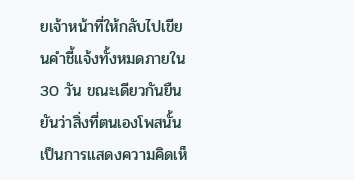ยเจ้าหน้าที่ให้กลับไปเขียนคำชี้แจ้งทั้งหมดภายใน 30 วัน ขณะเดียวกันยืนยันว่าสิ่งที่ตนเองโพสนั้น เป็นการแสดงความคิดเห็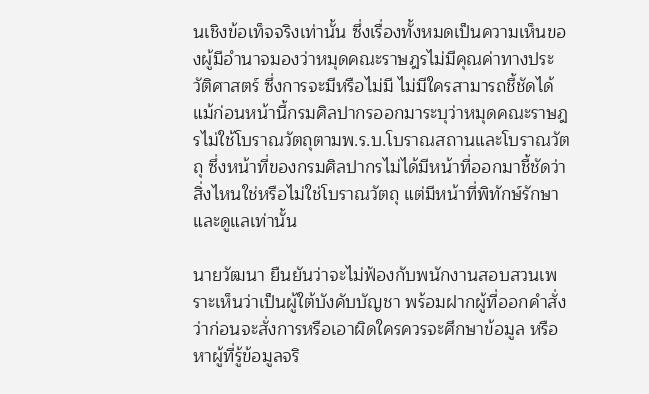นเชิงข้อเท็จจริงเท่านั้น ซึ่งเรื่องทั้งหมดเป็นความเห็นของผู้มีอำนาจมองว่าหมุดคณะราษฎรไม่มีคุณค่าทางประวัติศาสตร์ ซึ่งการจะมีหรือไม่มี ไม่มีใครสามารถชี้ชัดได้แม้ก่อนหน้านี้กรมศิลปากรออกมาระบุว่าหมุดคณะราษฎรไม่ใช้โบราณวัตถุตามพ.ร.บ.โบราณสถานและโบราณวัตถุ ซึ่งหน้าที่ของกรมศิลปากรไม่ได้มีหน้าที่ออกมาชี้ชัดว่าสิ่งไหนใช่หรือไม่ใช่โบราณวัตถุ แต่มีหน้าที่พิทักษ์รักษาและดูแลเท่านั้น

นายวัฒนา ยืนยันว่าจะไม่ฟ้องกับพนักงานสอบสวนเพราะเห็นว่าเป็นผู้ใต้บังคับบัญชา พร้อมฝากผู้ที่ออกคำสั่งว่าก่อนจะสั่งการหรือเอาผิดใครควรจะศึกษาข้อมูล หรือหาผู้ที่รู้ข้อมูลจริ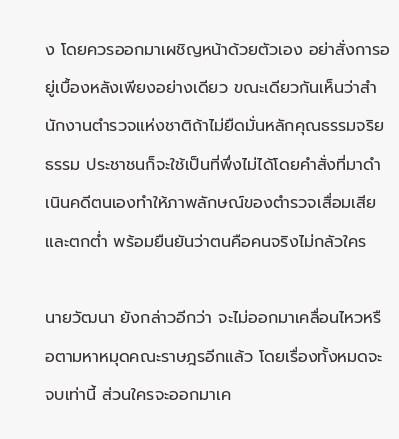ง โดยควรออกมาเผชิญหน้าด้วยตัวเอง อย่าสั่งการอยู่เบื้องหลังเพียงอย่างเดียว ขณะเดียวกันเห็นว่าสำนักงานตำรวจแห่งชาติถ้าไม่ยืดมั่นหลักคุณธรรมจริยธรรม ประชาชนก็จะใช้เป็นที่พึ่งไม่ได้โดยคำสั่งที่มาดำเนินคดีตนเองทำให้ภาพลักษณ์ของตำรวจเสื่อมเสีย และตกต่ำ พร้อมยืนยันว่าตนคือคนจริงไม่กลัวใคร

นายวัฒนา ยังกล่าวอีกว่า จะไม่ออกมาเคลื่อนไหวหรือตามหาหมุดคณะราษฎรอีกแล้ว โดยเรื่องทั้งหมดจะจบเท่านี้ ส่วนใครจะออกมาเค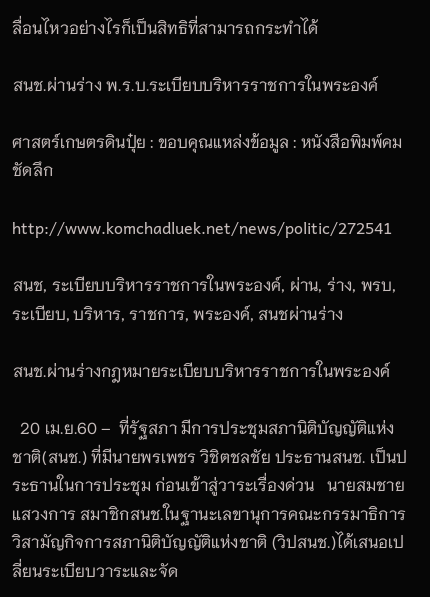ลื่อนไหวอย่างไรก็เป็นสิทธิที่สามารถกระทำได้

สนช.ผ่านร่าง พ.ร.บ.ระเบียบบริหารราชการในพระองค์

ศาสตร์เกษตรดินปุ๋ย : ขอบคุณแหล่งข้อมูล : หนังสือพิมพ์คมชัดลึก

http://www.komchadluek.net/news/politic/272541

สนช, ระเบียบบริหารราชการในพระองค์, ผ่าน, ร่าง, พรบ, ระเบียบ, บริหาร, ราชการ, พระองค์, สนชผ่านร่าง

สนช.ผ่านร่างกฎหมายระเบียบบริหารราชการในพระองค์

  20 เม.ย.60 –  ที่รัฐสภา มีการประชุมสภานิติบัญญัติแห่งชาติ(สนช.) ที่มีนายพรเพชร วิชิตชลชัย ประธานสนช. เป็นประธานในการประชุม ก่อนเข้าสู่วาระเรื่องด่วน   นายสมชาย แสวงการ สมาชิกสนช.ในฐานะเลขานุการคณะกรรมาธิการวิสามัญกิจการสภานิติบัญญัติแห่งชาติ (วิปสนช.)ได้เสนอเปลี่ยนระเบียบวาระและจัด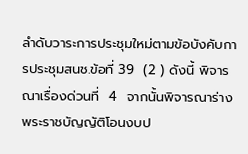ลำดับวาระการประชุมใหม่ตามข้อบังคับการประชุมสนช.ข้อที่ 39  (2 ) ดังนี้ พิจารณาเรื่องด่วนที่  4  จากนั้นพิจารณาร่างพระราชบัญญัติโอนงบป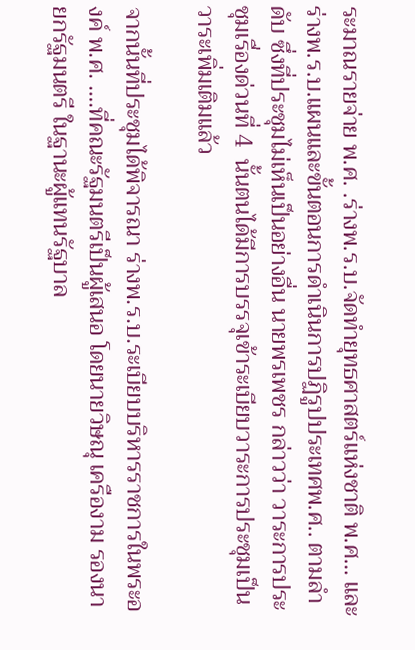ระมาณรายจ่าย พ.ศ. .ร่างพ.ร.บ.จัดทำยุทธศาสตร์แห่งชาติ พ.ศ… และ ร่างพ.ร.บ.แผนและขั้นตอนการดำเนินการปฏิรูปประเทศพ.ศ.. ตามลำดับ ซึ่งที่ประชุมไม่เห็นเป็นอย่างอื่น นายพรเพชร กล่าวว่า วาระการประชุมเรื่องด่วนที่ 4  นั้นตนได้มีการบรรจุเข้าระเบียบวาระการประชุมเป็นวาระเพิ่มเติมแล้ว

จากนั้นที่ประชุมได้พิจารณา ร่างพ.ร.บ.ระเบียบบริหารราชการในพระองค์ พ.ศ. ….ที่คณะรัฐมนตรีเป็นผู้เสนอ โดยนายวิษณุ เครืองาม รองนายกรัฐมนตรี ในฐานะผู้แทนรัฐบาล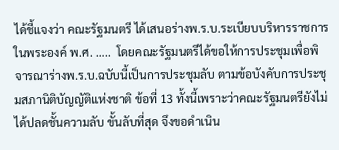ได้ชี้แจงว่า คณะรัฐมนตรี ได้เสนอร่างพ.ร.บ.ระเบียบบริหารราชการในพระองค์ พ.ศ. …..  โดยคณะรัฐมนตรีได้ขอให้การประชุมเพื่อพิจารณาร่างพ.ร.บ.ฉบับนี้เป็นการประชุมลับ ตามข้อบังคับการประชุมสภานิติบัญญัติแห่งชาติ ข้อที่ 13 ทั้งนี้เพราะว่าคณะรัฐมนตรียังไม่ได้ปลดชั้นความลับ ขั้นลับที่สุด จึงขอดำเนิน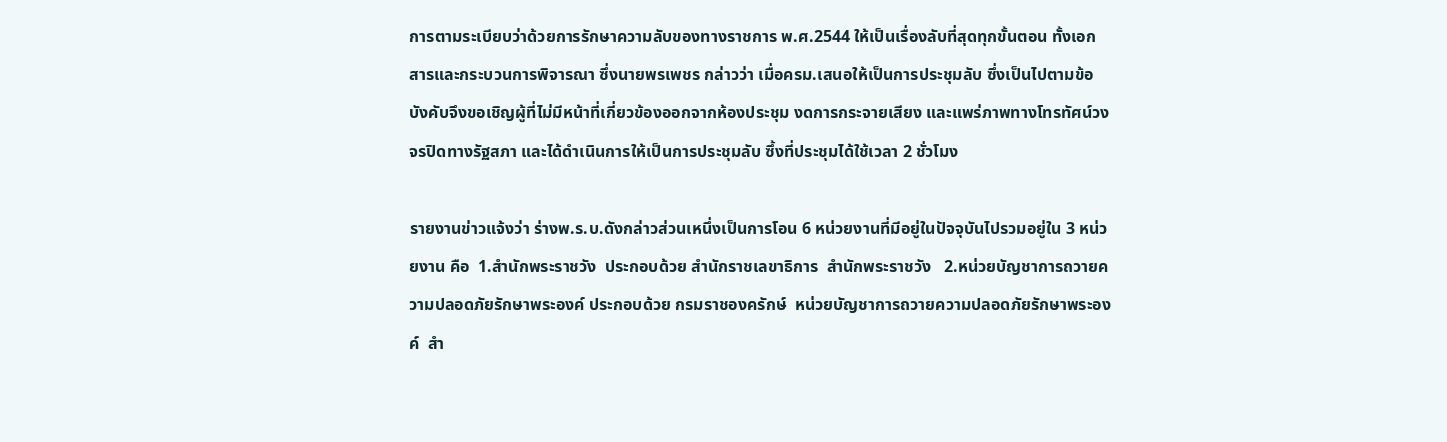การตามระเบียบว่าด้วยการรักษาความลับของทางราชการ พ.ศ.2544 ให้เป็นเรื่องลับที่สุดทุกขั้นตอน ทั้งเอกสารและกระบวนการพิจารณา ซึ่งนายพรเพชร กล่าวว่า เมื่อครม.เสนอให้เป็นการประชุมลับ ซึ่งเป็นไปตามข้อบังคับจึงขอเชิญผู้ที่ไม่มีหน้าที่เกี่ยวข้องออกจากห้องประชุม งดการกระจายเสียง และแพร่ภาพทางโทรทัศน์วงจรปิดทางรัฐสภา และได้ดำเนินการให้เป็นการประชุมลับ ซึ้งที่ประชุมได้ใช้เวลา 2 ชั่วโมง

รายงานข่าวแจ้งว่า ร่างพ.ร.บ.ดังกล่าวส่วนเหนึ่งเป็นการโอน 6 หน่วยงานที่มีอยู่ในปัจจุบันไปรวมอยู่ใน 3 หน่วยงาน คือ  1.สำนักพระราชวัง  ประกอบด้วย สำนักราชเลขาธิการ  สำนักพระราชวัง   2.หน่วยบัญชาการถวายความปลอดภัยรักษาพระองค์ ประกอบด้วย กรมราชองครักษ์  หน่วยบัญชาการถวายความปลอดภัยรักษาพระองค์  สำ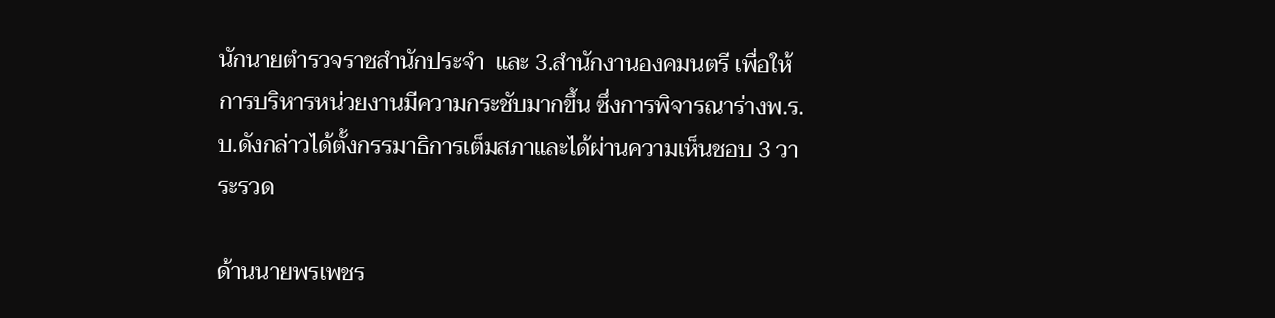นักนายตำรวจราชสำนักประจำ  และ 3.สำนักงานองคมนตรี เพื่อให้การบริหารหน่วยงานมีความกระชับมากขึ้น ซึ่งการพิจารณาร่างพ.ร.บ.ดังกล่าวได้ตั้งกรรมาธิการเต็มสภาและได้ผ่านความเห็นชอบ 3 วาระรวด

ด้านนายพรเพชร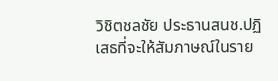วิชิตชลชัย ประธานสนช.ปฏิเสธที่จะให้สัมภาษณ์ในราย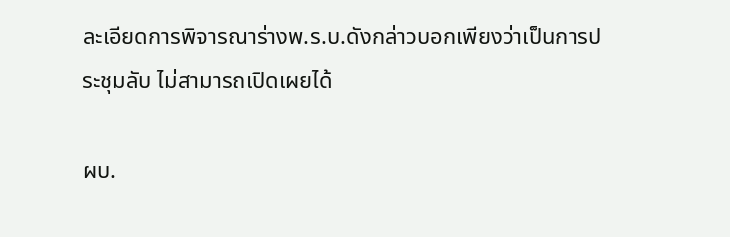ละเอียดการพิจารณาร่างพ.ร.บ.ดังกล่าวบอกเพียงว่าเป็นการประชุมลับ ไม่สามารถเปิดเผยได้

ผบ.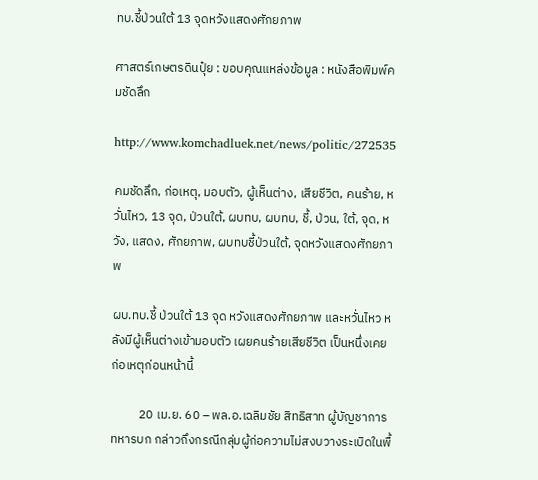ทบ.ชี้ป่วนใต้ 13 จุดหวังแสดงศักยภาพ

ศาสตร์เกษตรดินปุ๋ย : ขอบคุณแหล่งข้อมูล : หนังสือพิมพ์คมชัดลึก

http://www.komchadluek.net/news/politic/272535

คมชัดลึก, ก่อเหตุ, มอบตัว, ผู้เห็นต่าง, เสียชีวิต, คนร้าย, หวั่นไหว, 13 จุด, ป่วนใต้, ผบทบ, ผบทบ, ชี้, ป่วน, ใต้, จุด, หวัง, แสดง, ศักยภาพ, ผบทบชี้ป่วนใต้, จุดหวังแสดงศักยภาพ

ผบ.ทบ.ชี้ ป่วนใต้ 13 จุด หวังแสดงศักยภาพ และหวั่นไหว หลังมีผู้เห็นต่างเข้ามอบตัว เผยคนร้ายเสียชีวิต เป็นหนึ่งเคยก่อเหตุก่อนหน้านี้

          20 เม.ย. 60 – พล.อ.เฉลิมชัย สิทธิสาท ผู้บัญชาการทหารบก กล่าวถึงกรณีกลุ่มผู้ก่อความไม่สงบวางระเบิดในพื้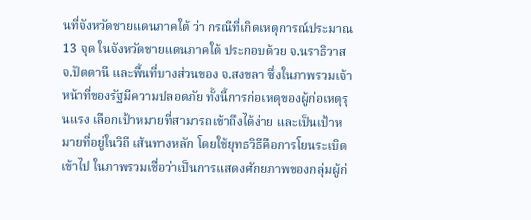นที่จังหวัดชายแดนภาคใต้ ว่า กรณีที่เกิดเหตุการณ์ประมาณ 13 จุด ในจังหวัดชายแดนภาคใต้ ประกอบด้วย จ.นราธิวาส จ.ปัตตานี และพื้นที่บางส่วนของ จ.สงขลา ซึ่งในภาพรวมเจ้าหน้าที่ของรัฐมีความปลอดภัย ทั้งนี้การก่อเหตุของผู้ก่อเหตุรุนแรง เลือกเป้าหมายที่สามารถเข้าถึงได้ง่าย และเป็นเป้าหมายที่อยู่ในวิถี เส้นทางหลัก โดยใช้ยุทธวิธีคือการโยนระเบิดเข้าไป ในภาพรวมเชื่อว่าเป็นการแสดงศักยภาพของกลุ่มผู้ก่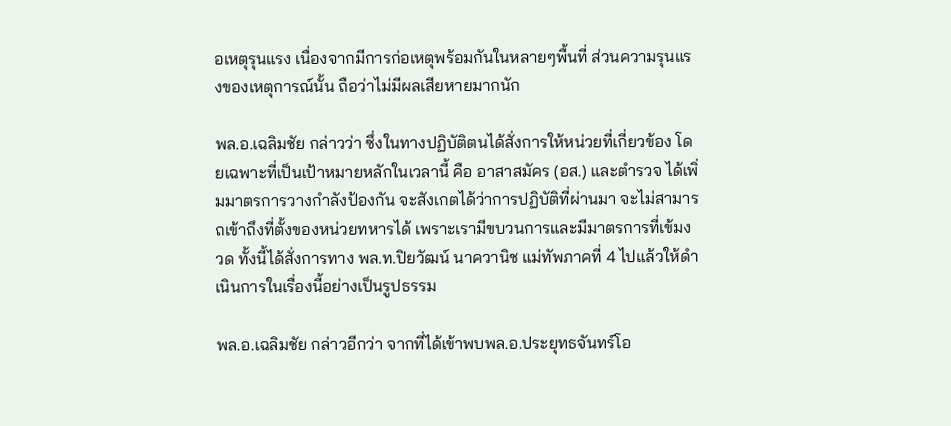อเหตุรุนแรง เนื่องจากมีการก่อเหตุพร้อมกันในหลายๆพื้นที่ ส่วนความรุนแรงของเหตุการณ์นั้น ถือว่าไม่มีผลเสียหายมากนัก

พล.อ.เฉลิมชัย กล่าวว่า ซึ่งในทางปฏิบัติตนได้สั่งการให้หน่วยที่เกี่ยวข้อง โดยเฉพาะที่เป็นเป้าหมายหลักในเวลานี้ คือ อาสาสมัคร (อส.) และตำรวจ ได้เพิ่มมาตรการวางกำลังป้องกัน จะสังเกตได้ว่าการปฏิบัติที่ผ่านมา จะไม่สามารถเข้าถึงที่ตั้งของหน่วยทหารได้ เพราะเรามีขบวนการและมีมาตรการที่เข้มงวด ทั้งนี้ได้สั่งการทาง พล.ท.ปิยวัฒน์ นาควานิช แม่ทัพภาคที่ 4 ไปแล้วให้ดำเนินการในเรื่องนี้อย่างเป็นรูปธรรม

พล.อ.เฉลิมชัย กล่าวอีกว่า จากที่ได้เข้าพบพล.อ.ประยุทธจันทร์โอ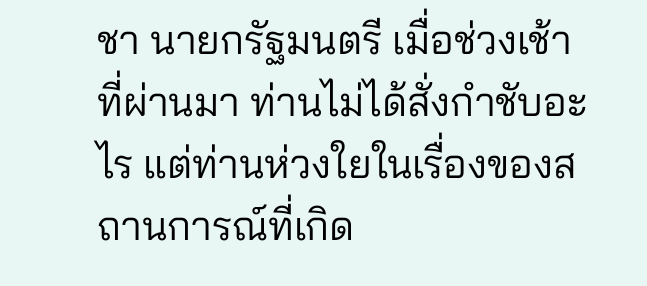ชา นายกรัฐมนตรี เมื่อช่วงเช้าที่ผ่านมา ท่านไม่ได้สั่งกำชับอะไร แต่ท่านห่วงใยในเรื่องของสถานการณ์ที่เกิด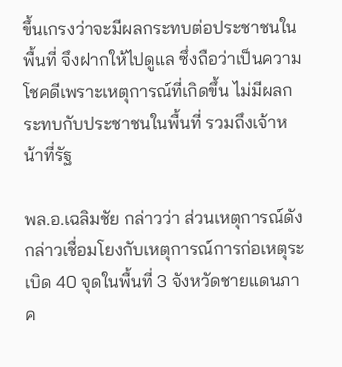ขึ้นเกรงว่าจะมีผลกระทบต่อประชาชนในพื้นที่ จึงฝากให้ไปดูแล ซึ่งถือว่าเป็นความโชคดีเพราะเหตุการณ์ที่เกิดขึ้น ไม่มีผลกระทบกับประชาชนในพื้นที่ รวมถึงเจ้าหน้าที่รัฐ

พล.อ.เฉลิมชัย กล่าวว่า ส่วนเหตุการณ์ดังกล่าวเชื่อมโยงกับเหตุการณ์การก่อเหตุระเบิด 40 จุดในพื้นที่ 3 จังหวัดชายแดนภาค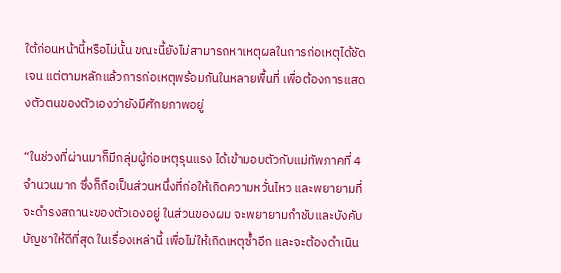ใต้ก่อนหน้านี้หรือไม่นั้น ขณะนี้ยังไม่สามารถหาเหตุผลในการก่อเหตุได้ชัดเจน แต่ตามหลักแล้วการก่อเหตุพร้อมกันในหลายพื้นที่ เพื่อต้องการแสดงตัวตนของตัวเองว่ายังมีศักยภาพอยู่

“ในช่วงที่ผ่านมาก็มีกลุ่มผู้ก่อเหตุรุนแรง ได้เข้ามอบตัวกับแม่ทัพภาคที่ 4 จำนวนมาก ซึ่งก็ถือเป็นส่วนหนึ่งที่ก่อให้เกิดความหวั่นไหว และพยายามที่จะดำรงสถานะของตัวเองอยู่ ในส่วนของผม จะพยายามกำชับและบังคับบัญชาให้ดีที่สุด ในเรื่องเหล่านี้ เพื่อไม่ให้เกิดเหตุซ้ำอีก และจะต้องดำเนิน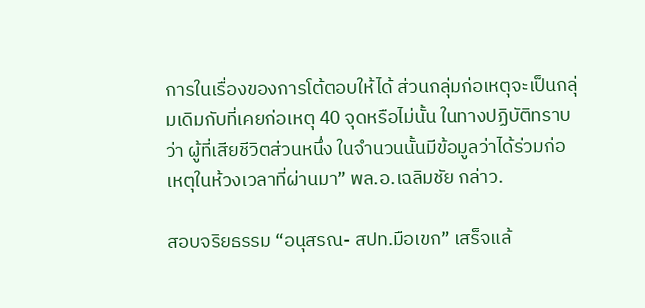การในเรื่องของการโต้ตอบให้ได้ ส่วนกลุ่มก่อเหตุจะเป็นกลุ่มเดิมกับที่เคยก่อเหตุ 40 จุดหรือไม่นั้น ในทางปฏิบัติทราบว่า ผู้ที่เสียชีวิตส่วนหนึ่ง ในจำนวนนั้นมีข้อมูลว่าได้ร่วมก่อเหตุในห้วงเวลาที่ผ่านมา” พล.อ.เฉลิมชัย กล่าว.

สอบจริยธรรม “อนุสรณ- สปท.มือเขก” เสร็จแล้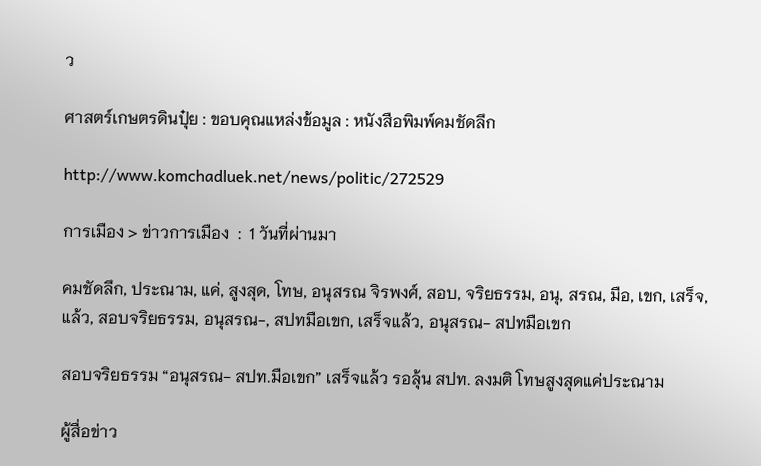ว

ศาสตร์เกษตรดินปุ๋ย : ขอบคุณแหล่งข้อมูล : หนังสือพิมพ์คมชัดลึก

http://www.komchadluek.net/news/politic/272529

การเมือง > ข่าวการเมือง  :  1 วันที่ผ่านมา

คมชัดลึก, ประณาม, แค่, สูงสุด, โทษ, อนุสรณ จิรพงศ์, สอบ, จริยธรรม, อนุ, สรณ, มือ, เขก, เสร็จ, แล้ว, สอบจริยธรรม, อนุสรณ-, สปทมือเขก, เสร็จแล้ว, อนุสรณ- สปทมือเขก

สอบจริยธรรม “อนุสรณ- สปท.มือเขก” เสร็จแล้ว รอลุ้น สปท. ลงมติ โทษสูงสุดแค่ประณาม

ผู้สื่อข่าว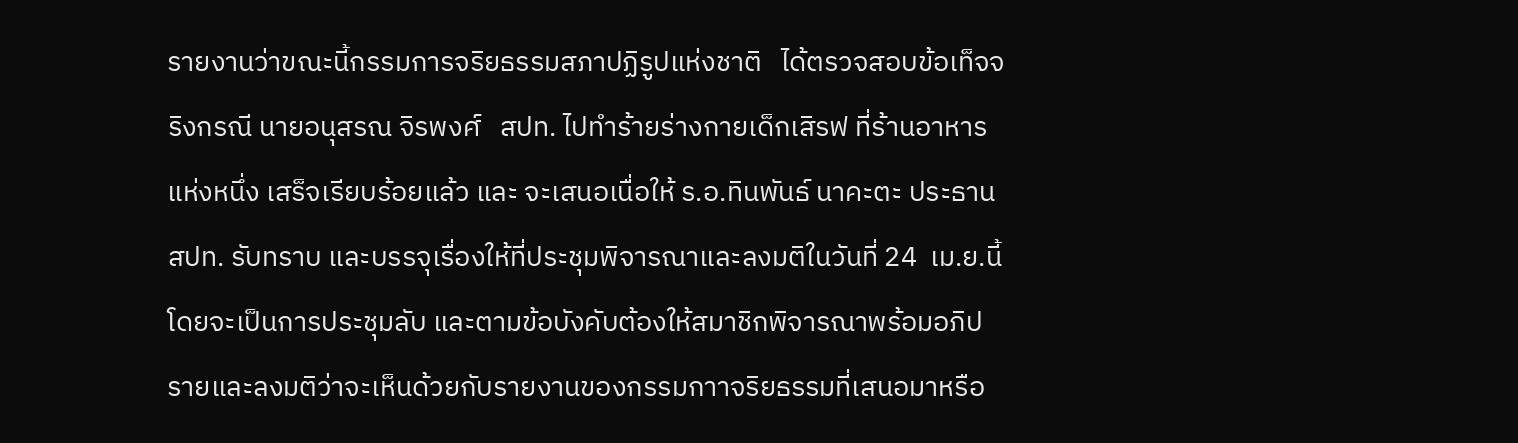รายงานว่าขณะนี้กรรมการจริยธรรมสภาปฏิรูปแห่งชาติ   ได้ตรวจสอบข้อเท็จจริงกรณี นายอนุสรณ จิรพงศ์   สปท. ไปทำร้ายร่างกายเด็กเสิรฟ ที่ร้านอาหารแห่งหนึ่ง เสร็จเรียบร้อยแล้ว และ จะเสนอเนื่อให้ ร.อ.ทินพันธ์ นาคะตะ ประธาน สปท. รับทราบ และบรรจุเรื่องให้ที่ประชุมพิจารณาและลงมติในวันที่ 24  เม.ย.นี้ โดยจะเป็นการประชุมลับ และตามข้อบังคับต้องให้สมาชิกพิจารณาพร้อมอภิปรายและลงมติว่าจะเห็นด้วยกับรายงานของกรรมกาาจริยธรรมที่เสนอมาหรือ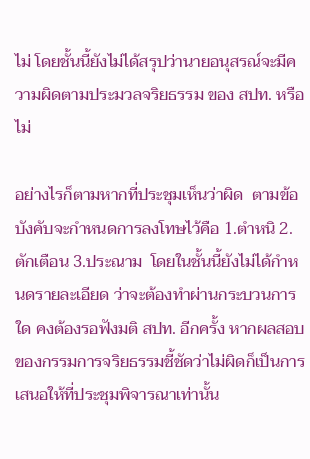ไม่ โดยชั้นนี้ยังไม่ได้สรุปว่านายอนุสรณ์จะมีความผิดตามประมวลจริยธรรม ของ สปท. หรือไม่

อย่างไรก็ตามหากที่ประชุมเห็นว่าผิด  ตามข้อบังคับจะกำหนดการลงโทษไว้คือ 1.ตำหนิ 2.ตักเตือน 3.ประณาม  โดยในชั้นนี้ยังไม่ได้กำหนดรายละเอียด ว่าจะต้องทำผ่านกระบวนการใด คงต้องรอฟังมติ สปท. อีกครั้ง หากผลสอบของกรรมการจริยธรรมชี้ชัดว่าไม่ผิดก็เป็นการเสนอให้ที่ประชุมพิจารณาเท่านั้น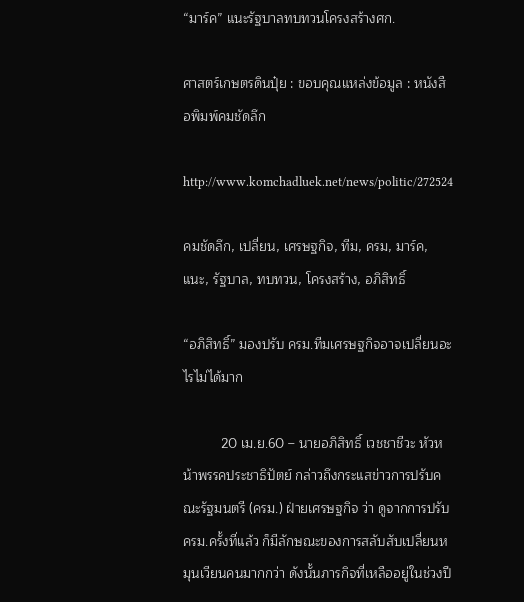“มาร์ค” แนะรัฐบาลทบทวนโครงสร้างศก.

ศาสตร์เกษตรดินปุ๋ย : ขอบคุณแหล่งข้อมูล : หนังสือพิมพ์คมชัดลึก

http://www.komchadluek.net/news/politic/272524

คมชัดลึก, เปลี่ยน, เศรษฐกิจ, ทีม, ครม, มาร์ค, แนะ, รัฐบาล, ทบทวน, โครงสร้าง, อภิสิทธิ์

“อภิสิทธิ์” มองปรับ ครม.ทีมเศรษฐกิจอาจเปลี่ยนอะไรไม่ได้มาก

          20 เม.ย.60 – นายอภิสิทธิ์ เวชชาชีวะ หัวหน้าพรรคประชาธิปัตย์ กล่าวถึงกระแสข่าวการปรับคณะรัฐมนตรี (ครม.) ฝ่ายเศรษฐกิจ ว่า ดูจากการปรับครม.ครั้งที่แล้ว ก็มีลักษณะของการสลับสับเปลี่ยนหมุนเวียนคนมากกว่า ดังนั้นภารกิจที่เหลืออยู่ในช่วงปี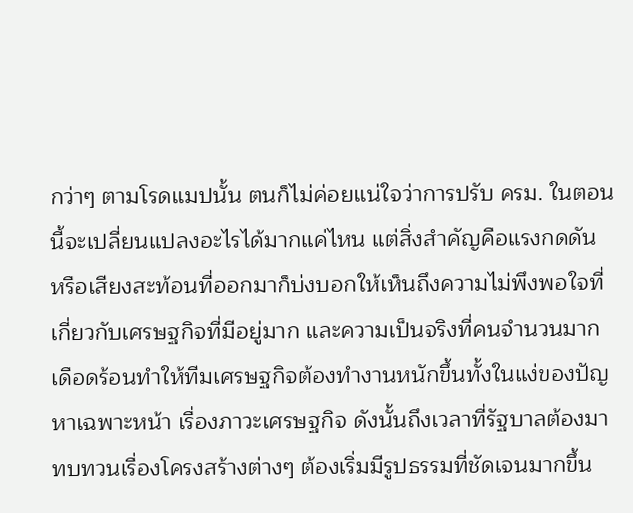กว่าๆ ตามโรดแมปนั้น ตนก็ไม่ค่อยแน่ใจว่าการปรับ ครม. ในตอนนี้จะเปลี่ยนแปลงอะไรได้มากแค่ไหน แต่สิ่งสำคัญคือแรงกดดัน หรือเสียงสะท้อนที่ออกมาก็บ่งบอกให้เห็นถึงความไม่พึงพอใจที่เกี่ยวกับเศรษฐกิจที่มีอยู่มาก และความเป็นจริงที่คนจำนวนมากเดือดร้อนทำให้ทีมเศรษฐกิจต้องทำงานหนักขึ้นทั้งในแง่ของปัญหาเฉพาะหน้า เรื่องภาวะเศรษฐกิจ ดังนั้นถึงเวลาที่รัฐบาลต้องมาทบทวนเรื่องโครงสร้างต่างๆ ต้องเริ่มมีรูปธรรมที่ชัดเจนมากขึ้น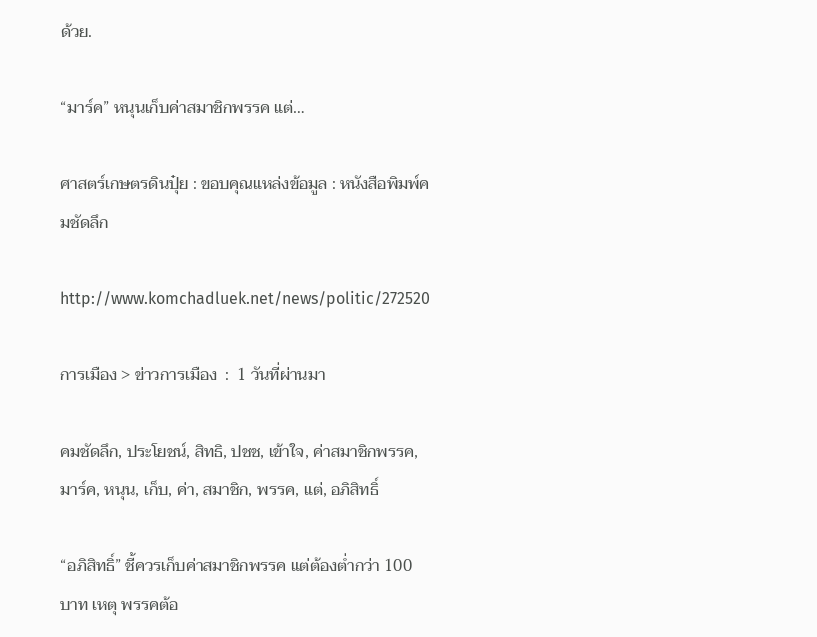ด้วย.

“มาร์ค” หนุนเก็บค่าสมาชิกพรรค แต่…

ศาสตร์เกษตรดินปุ๋ย : ขอบคุณแหล่งข้อมูล : หนังสือพิมพ์คมชัดลึก

http://www.komchadluek.net/news/politic/272520

การเมือง > ข่าวการเมือง  :  1 วันที่ผ่านมา

คมชัดลึก, ประโยชน์, สิทธิ, ปชช, เข้าใจ, ค่าสมาชิกพรรค, มาร์ค, หนุน, เก็บ, ค่า, สมาชิก, พรรค, แต่, อภิสิทธิ์

“อภิสิทธิ์” ชี้ควรเก็บค่าสมาชิกพรรค แต่ต้องต่ำกว่า 100 บาท เหตุ พรรคต้อ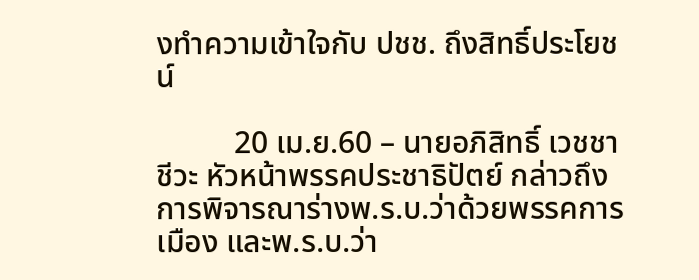งทำความเข้าใจกับ ปชช. ถึงสิทธิ์ประโยชน์

          20 เม.ย.60 – นายอภิสิทธิ์ เวชชาชีวะ หัวหน้าพรรคประชาธิปัตย์ กล่าวถึงการพิจารณาร่างพ.ร.บ.ว่าด้วยพรรคการเมือง และพ.ร.บ.ว่า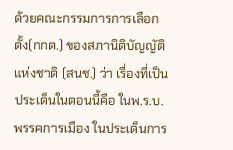ด้วยคณะกรรมการการเลือกตั้ง(กกต.) ของสภานิติบัญญัติแห่งชาติ (สนช.) ว่า เรื่องที่เป็นประเด็นในตอนนี้คือ ในพ.ร.บ.พรรคการเมือง ในประเด็นการ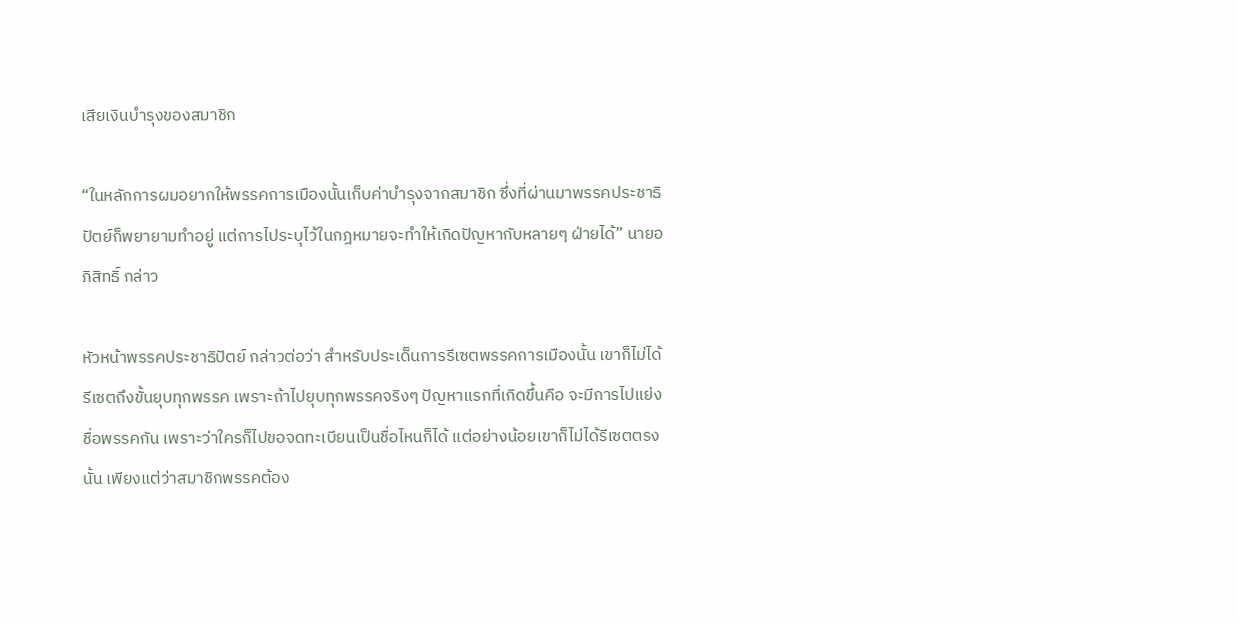เสียเงินบำรุงของสมาชิก

“ในหลักการผมอยากให้พรรคการเมืองนั้นเก็บค่าบำรุงจากสมาชิก ซึ่งที่ผ่านมาพรรคประชาธิปัตย์ก็พยายามทำอยู่ แต่การไประบุไว้ในกฎหมายจะทำให้เกิดปัญหากับหลายๆ ฝ่ายได้” นายอภิสิทธิ์ กล่าว

หัวหน้าพรรคประชาธิปัตย์ กล่าวต่อว่า สำหรับประเด็นการรีเซตพรรคการเมืองนั้น เขาก็ไม่ได้รีเซตถึงขั้นยุบทุกพรรค เพราะถ้าไปยุบทุกพรรคจริงๆ ปัญหาแรกที่เกิดขึ้นคือ จะมีการไปแย่งชื่อพรรคกัน เพราะว่าใครก็ไปขอจดทะเบียนเป็นชื่อไหนก็ได้ แต่อย่างน้อยเขาก็ไม่ได้รีเซตตรงนั้น เพียงแต่ว่าสมาชิกพรรคต้อง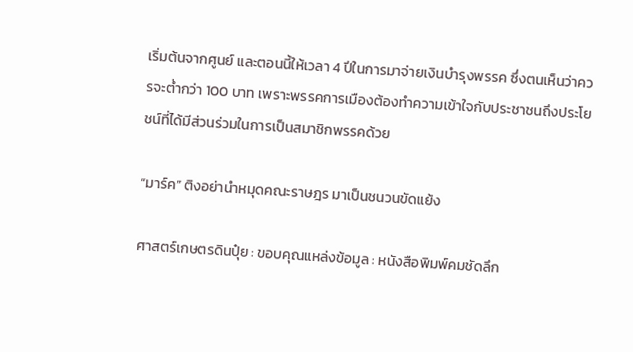เริ่มต้นจากศูนย์ และตอนนี้ให้เวลา 4 ปีในการมาจ่ายเงินบำรุงพรรค ซึ่งตนเห็นว่าควรจะต่ำกว่า 100 บาท เพราะพรรคการเมืองต้องทำความเข้าใจกับประชาชนถึงประโยชน์ที่ได้มีส่วนร่วมในการเป็นสมาชิกพรรคด้วย

“มาร์ค” ติงอย่านำหมุดคณะราษฎร มาเป็นชนวนขัดแย้ง

ศาสตร์เกษตรดินปุ๋ย : ขอบคุณแหล่งข้อมูล : หนังสือพิมพ์คมชัดลึก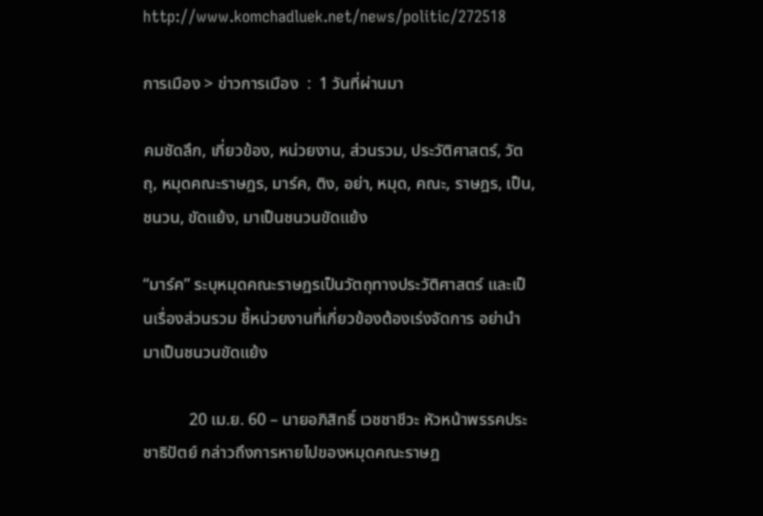http://www.komchadluek.net/news/politic/272518

การเมือง > ข่าวการเมือง  :  1 วันที่ผ่านมา

คมชัดลึก, เกี่ยวข้อง, หน่วยงาน, ส่วนรวม, ประวัติศาสตร์, วัตถุ, หมุดคณะราษฎร, มาร์ค, ติง, อย่า, หมุด, คณะ, ราษฎร, เป็น, ชนวน, ขัดแย้ง, มาเป็นชนวนขัดแย้ง

“มาร์ค” ระบุหมุดคณะราษฎรเป็นวัตถุทางประวัติศาสตร์ และเป็นเรื่องส่วนรวม ชี้หน่วยงานที่เกี่ยวข้องต้องเร่งจัดการ อย่านำมาเป็นชนวนขัดแย้ง

           20 เม.ย. 60 – นายอภิสิทธิ์ เวชชาชีวะ หัวหน้าพรรคประชาธิปัตย์ กล่าวถึงการหายไปของหมุดคณะราษฎ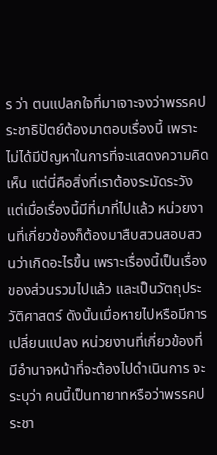ร ว่า ตนแปลกใจที่มาเจาะจงว่าพรรคประชาธิปัตย์ต้องมาตอบเรื่องนี้ เพราะไม่ได้มีปัญหาในการที่จะแสดงความคิดเห็น แต่นี่คือสิ่งที่เราต้องระมัดระวัง แต่เมื่อเรื่องนี้มีที่มาที่ไปแล้ว หน่วยงานที่เกี่ยวข้องก็ต้องมาสืบสวนสอบสวนว่าเกิดอะไรขึ้น เพราะเรื่องนี้เป็นเรื่องของส่วนรวมไปแล้ว และเป็นวัตถุประวัติศาสตร์ ดังนั้นเมื่อหายไปหรือมีการเปลี่ยนแปลง หน่วยงานที่เกี่ยวข้องที่มีอำนาจหน้าที่จะต้องไปดำเนินการ จะระบุว่า คนนี้เป็นทายาทหรือว่าพรรคประชา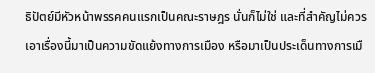ธิปัตย์มีหัวหน้าพรรคคนแรกเป็นคณะราษฎร นั่นก็ไม่ใช่ และที่สำคัญไม่ควรเอาเรื่องนี้มาเป็นความขัดแย้งทางการเมือง หรือมาเป็นประเด็นทางการเมื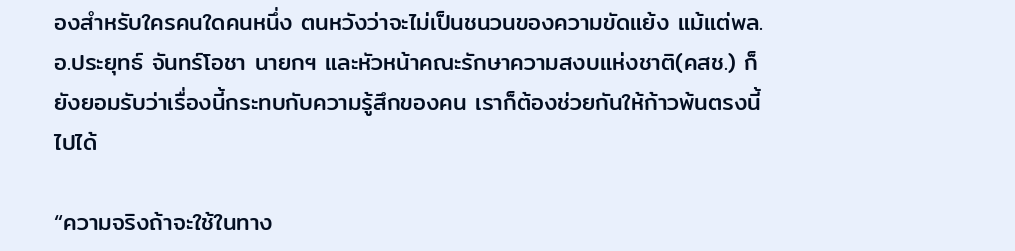องสำหรับใครคนใดคนหนึ่ง ตนหวังว่าจะไม่เป็นชนวนของความขัดแย้ง แม้แต่พล.อ.ประยุทธ์ จันทร์โอชา นายกฯ และหัวหน้าคณะรักษาความสงบแห่งชาติ(คสช.) ก็ยังยอมรับว่าเรื่องนี้กระทบกับความรู้สึกของคน เราก็ต้องช่วยกันให้ก้าวพ้นตรงนี้ไปได้

“ความจริงถ้าจะใช้ในทาง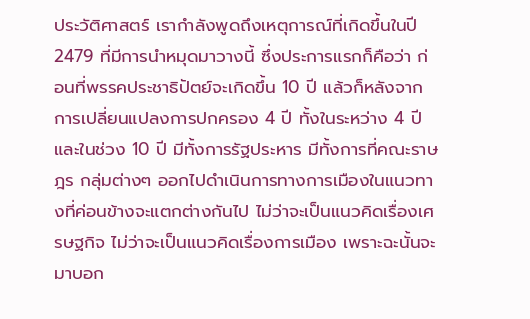ประวัติศาสตร์ เรากำลังพูดถึงเหตุการณ์ที่เกิดขึ้นในปี 2479 ที่มีการนำหมุดมาวางนี้ ซึ่งประการแรกก็คือว่า ก่อนที่พรรคประชาธิปัตย์จะเกิดขึ้น 10 ปี แล้วก็หลังจากการเปลี่ยนแปลงการปกครอง 4 ปี ทั้งในระหว่าง 4 ปี และในช่วง 10 ปี มีทั้งการรัฐประหาร มีทั้งการที่คณะราษฎร กลุ่มต่างๆ ออกไปดำเนินการทางการเมืองในแนวทางที่ค่อนข้างจะแตกต่างกันไป ไม่ว่าจะเป็นแนวคิดเรื่องเศรษฐกิจ ไม่ว่าจะเป็นแนวคิดเรื่องการเมือง เพราะฉะนั้นจะมาบอก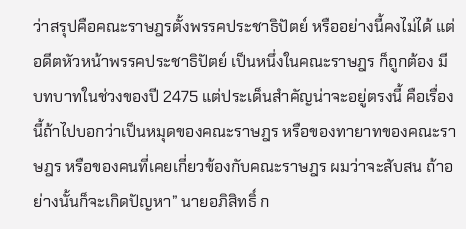ว่าสรุปคือคณะราษฎรตั้งพรรคประชาธิปัตย์ หรืออย่างนี้คงไม่ได้ แต่อดีตหัวหน้าพรรคประชาธิปัตย์ เป็นหนึ่งในคณะราษฎร ก็ถูกต้อง มีบทบาทในช่วงของปี 2475 แต่ประเด็นสำคัญน่าจะอยู่ตรงนี้ คือเรื่องนี้ถ้าไปบอกว่าเป็นหมุดของคณะราษฎร หรือของทายาทของคณะราษฎร หรือของคนที่เคยเกี่ยวข้องกับคณะราษฎร ผมว่าจะสับสน ถ้าอย่างนั้นก็จะเกิดปัญหา” นายอภิสิทธิ์ ก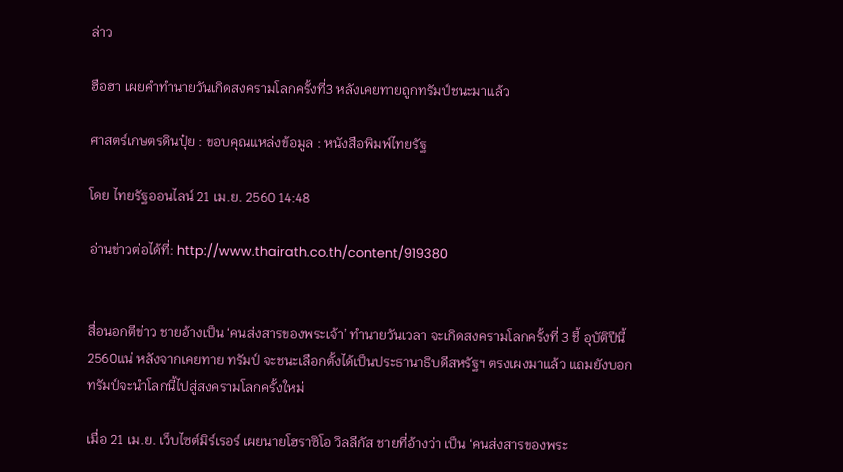ล่าว

ฮือฮา เผยคำทำนายวันเกิดสงครามโลกครั้งที่3 หลังเคยทายถูกทรัมป์ชนะมาแล้ว

ศาสตร์เกษตรดินปุ๋ย : ขอบคุณแหล่งข้อมูล : หนังสือพิมพ์ไทยรัฐ

โดย ไทยรัฐออนไลน์ 21 เม.ย. 2560 14:48

อ่านข่าวต่อได้ที่: http://www.thairath.co.th/content/919380


สื่อนอกตีข่าว ชายอ้างเป็น ‘คนส่งสารของพระเจ้า’ ทำนายวันเวลา จะเกิดสงครามโลกครั้งที่ 3 ชี้ อุบัติปีนี้ 2560แน่ หลังจากเคยทาย ทรัมป์ จะชนะเลือกตั้งได้เป็นประธานาธิบดีสหรัฐฯ ตรงเผงมาแล้ว แถมยังบอกทรัมป์จะนำโลกนี้ไปสู่สงครามโลกครั้งใหม่

เมื่อ 21 เม.ย. เว็บไซต์มิร์เรอร์ เผยนายโฮราซิโอ วิลลีกัส ชายที่อ้างว่า เป็น ‘คนส่งสารของพระ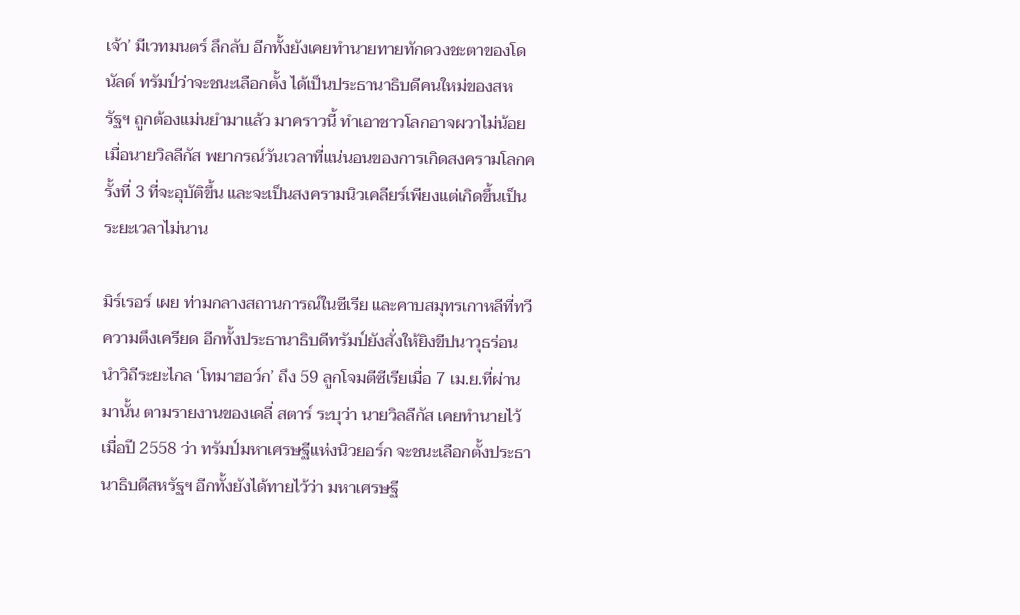เจ้า’ มีเวทมนตร์ ลึกลับ อีกทั้งยังเคยทำนายทายทักดวงชะตาของโดนัลด์ ทรัมป์ว่าจะชนะเลือกตั้ง ได้เป็นประธานาธิบดีคนใหม่ของสหรัฐฯ ถูกต้องแม่นยำมาแล้ว มาคราวนี้ ทำเอาชาวโลกอาจผวาไม่น้อย เมื่อนายวิลลีกัส พยากรณ์วันเวลาที่แน่นอนของการเกิดสงครามโลกครั้งที่ 3 ที่จะอุบัติขึ้น และจะเป็นสงครามนิวเคลียร์เพียงแต่เกิดขึ้นเป็นระยะเวลาไม่นาน

มิร์เรอร์ เผย ท่ามกลางสถานการณ์ในซีเรีย และคาบสมุทรเกาหลีที่ทวีความตึงเครียด อีกทั้งประธานาธิบดีทรัมป์ยังสั่งให้ยิงขีปนาวุธร่อนนำวิถีระยะไกล ‘โทมาฮอว์ก’ ถึง 59 ลูกโจมตีซีเรียเมื่อ 7 เม.ย.ที่ผ่านมานั้น ตามรายงานของเดลี่ สตาร์ ระบุว่า นายวิลลีกัส เคยทำนายไว้เมื่อปี 2558 ว่า ทรัมป์มหาเศรษฐีแห่งนิวยอร์ก จะชนะเลือกตั้งประธานาธิบดีสหรัฐฯ อีกทั้งยังได้ทายไว้ว่า มหาเศรษฐี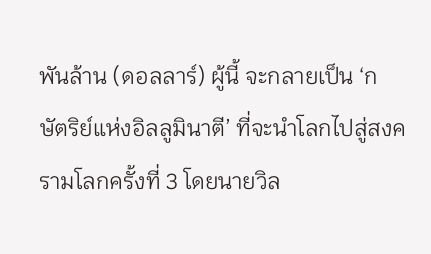พันล้าน (ดอลลาร์) ผู้นี้ จะกลายเป็น ‘กษัตริย์แห่งอิลลูมินาตี’ ที่จะนำโลกไปสู่สงครามโลกครั้งที่ 3 โดยนายวิล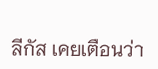ลีกัส เคยเตือนว่า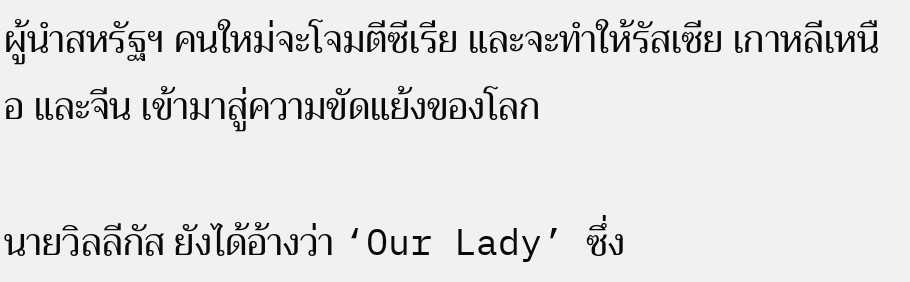ผู้นำสหรัฐฯ คนใหม่จะโจมตีซีเรีย และจะทำให้รัสเซีย เกาหลีเหนือ และจีน เข้ามาสู่ความขัดแย้งของโลก

นายวิลลีกัส ยังได้อ้างว่า ‘Our Lady’ ซึ่ง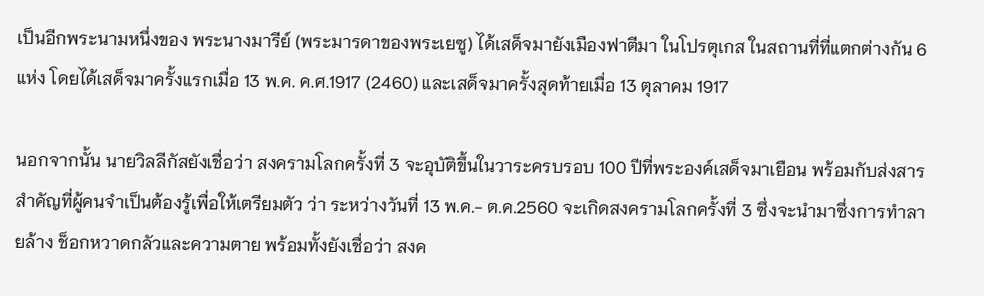เป็นอีกพระนามหนึ่งของ พระนางมารีย์ (พระมารดาของพระเยซู) ได้เสด็จมายังเมืองฟาตีมา ในโปรตุเกส ในสถานที่ที่แตกต่างกัน 6 แห่ง โดยได้เสด็จมาครั้งแรกเมื่อ 13 พ.ค. ค.ศ.1917 (2460) และเสด็จมาครั้งสุดท้ายเมื่อ 13 ตุลาคม 1917

นอกจากนั้น นายวิลลีกัสยังเชื่อว่า สงครามโลกครั้งที่ 3 จะอุบัติขึ้นในวาระครบรอบ 100 ปีที่พระองค์เสด็จมาเยือน พร้อมกับส่งสารสำคัญที่ผู้คนจำเป็นต้องรู้เพื่อให้เตรียมตัว ว่า ระหว่างวันที่ 13 พ.ค.- ต.ค.2560 จะเกิดสงครามโลกครั้งที่ 3 ซึ่งจะนำมาซึ่งการทำลายล้าง ช็อกหวาดกลัวและความตาย พร้อมทั้งยังเชื่อว่า สงค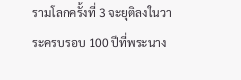รามโลกครั้งที่ 3 จะยุติลงในวาระครบรอบ 100 ปีที่พระนาง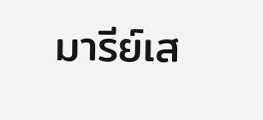มารีย์เส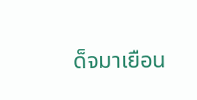ด็จมาเยือน